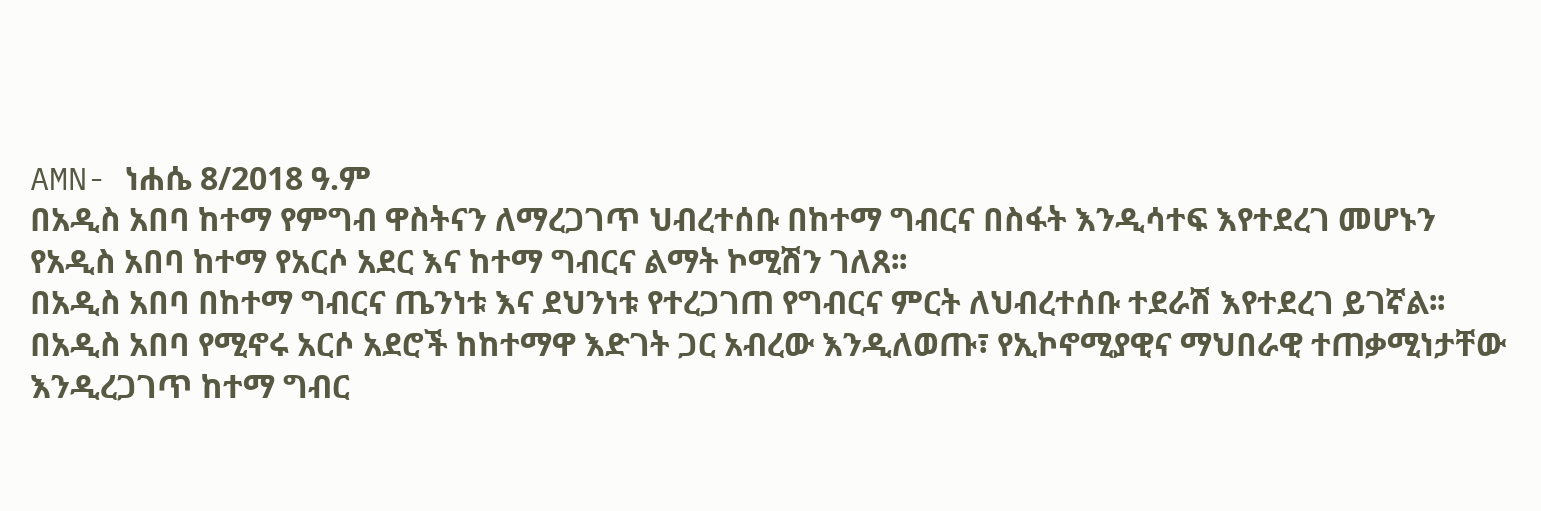AMN- ነሐሴ 8/2018 ዓ.ም
በአዲስ አበባ ከተማ የምግብ ዋስትናን ለማረጋገጥ ህብረተሰቡ በከተማ ግብርና በስፋት እንዲሳተፍ እየተደረገ መሆኑን የአዲስ አበባ ከተማ የአርሶ አደር እና ከተማ ግብርና ልማት ኮሚሽን ገለጸ፡፡
በአዲስ አበባ በከተማ ግብርና ጤንነቱ እና ደህንነቱ የተረጋገጠ የግብርና ምርት ለህብረተሰቡ ተደራሽ እየተደረገ ይገኛል፡፡
በአዲስ አበባ የሚኖሩ አርሶ አደሮች ከከተማዋ እድገት ጋር አብረው እንዲለወጡ፣ የኢኮኖሚያዊና ማህበራዊ ተጠቃሚነታቸው እንዲረጋገጥ ከተማ ግብር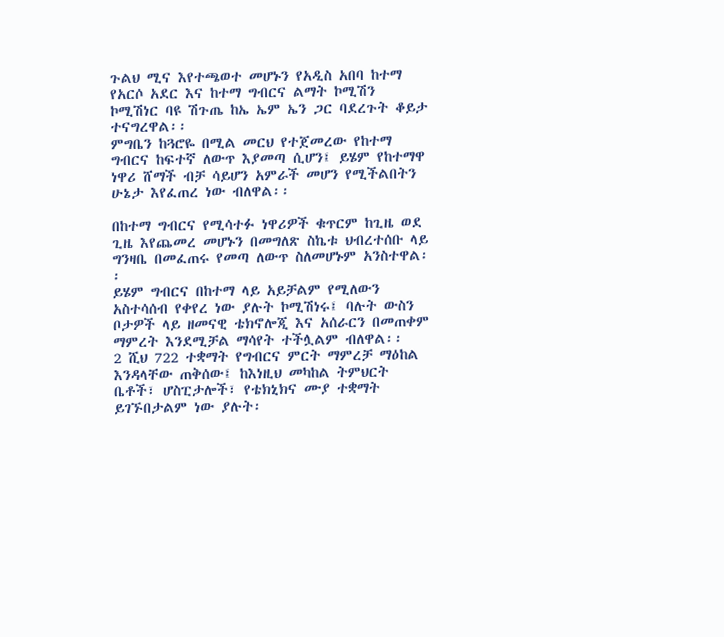ጉልህ ሚና እየተጫወተ መሆኑን የአዲስ አበባ ከተማ የአርሶ አደር እና ከተማ ግብርና ልማት ኮሚሽን ኮሚሽነር ባዩ ሽጉጤ ከኤ ኤም ኤን ጋር ባደረጉት ቆይታ ተናግረዋል፡፡
ምግቤን ከጓሮዬ በሚል መርህ የተጀመረው የከተማ ግብርና ከፍተኛ ለውጥ እያመጣ ሲሆን፤ ይሄም የከተማዋ ነዋሪ ሸማች ብቻ ሳይሆን አምራች መሆን የሚችልበትን ሁኔታ እየፈጠረ ነው ብለዋል፡፡

በከተማ ግብርና የሚሳተፉ ነዋሪዎች ቁጥርም ከጊዜ ወደ ጊዜ እየጨመረ መሆኑን በመግለጽ ስኬቱ ህብረተሰቡ ላይ ግንዛቤ በመፈጠሩ የመጣ ለውጥ ስለመሆኑም አንስተዋል፡፡
ይሄም ግብርና በከተማ ላይ አይቻልም የሚለውን አስተሳሰብ የቀየረ ነው ያሉት ኮሚሽነሩ፤ ባሉት ውስን ቦታዎች ላይ ዘመናዊ ቴክኖሎጂ እና አሰራርን በመጠቀም ማምረት እንደሚቻል ማሳየት ተችሏልም ብለዋል፡፡
2 ሺህ 722 ተቋማት የግብርና ምርት ማምረቻ ማዕከል እንዳላቸው ጠቅሰው፤ ከእነዚህ መካከል ትምህርት ቤቶች፣ ሆስፒታሎች፣ የቴክኒክና ሙያ ተቋማት ይገኙበታልም ነው ያሉት፡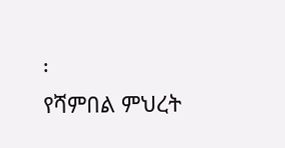፡
የሻምበል ምህረት